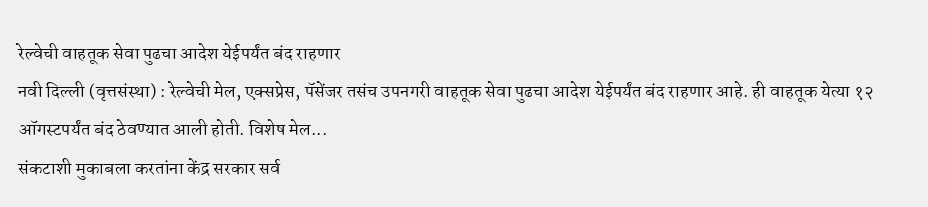रेल्वेची वाहतूक सेवा पुढचा आदेश येईपर्यंत बंद राहणार
नवी दिल्ली (वृत्तसंस्था) : रेल्वेची मेल, एक्सप्रेस, पॅसेंजर तसंच उपनगरी वाहतूक सेवा पुढचा आदेश येईपर्यंत बंद राहणार आहे. ही वाहतूक येत्या १२ ऑगस्टपर्यंत बंद ठेवण्यात आली होती. विशेष मेल...
संकटाशी मुकाबला करतांना केंद्र सरकार सर्व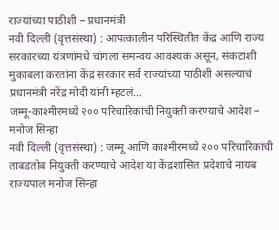राज्यांच्या पाठीशी – प्रधानमंत्री
नवी दिल्ली (वृत्तसंस्था) : आपत्कालीन परिस्थितीत केंद्र आणि राज्य सरकारच्या यंत्रणांमधे चांगला समन्वय आवश्यक असून, संकटाशी मुकाबला करतांना केंद्र सरकार सर्व राज्यांच्या पाठीशी असल्याचं प्रधानमंत्री नरेंद्र मोदी यांनी म्हटलं...
जम्मू-काश्मीरमध्ये २०० परिचारिकांची नियुक्ती करण्याचे आदेश – मनोज सिन्हा
नवी दिल्ली (वृत्तसंस्था) : जम्मू आणि काश्मीरमध्ये २०० परिचारिकांची ताबडतोब नियुक्ती करण्याचे आदेश या केंद्रशासित प्रदेशाचे नायब राज्यपाल मनोज सिन्हा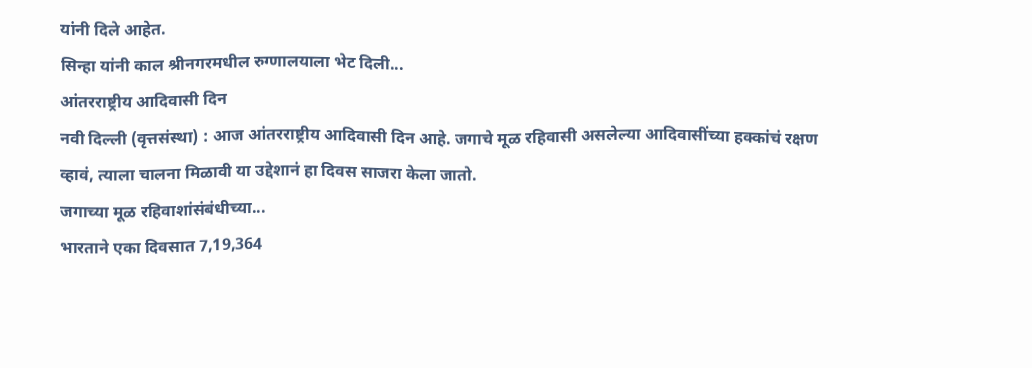यांनी दिले आहेत.
सिन्हा यांनी काल श्रीनगरमधील रुग्णालयाला भेट दिली...
आंतरराष्ट्रीय आदिवासी दिन
नवी दिल्ली (वृत्तसंस्था) : आज आंतरराष्ट्रीय आदिवासी दिन आहे. जगाचे मूळ रहिवासी असलेल्या आदिवासींच्या हक्कांचं रक्षण व्हावं, त्याला चालना मिळावी या उद्देशानं हा दिवस साजरा केला जातो.
जगाच्या मूळ रहिवाशांसंबंधीच्या...
भारताने एका दिवसात 7,19,364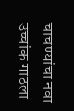चाचण्यांचा नवा उच्चांक गाठला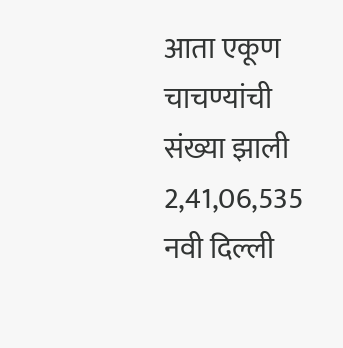आता एकूण चाचण्यांची संख्या झाली 2,41,06,535
नवी दिल्ली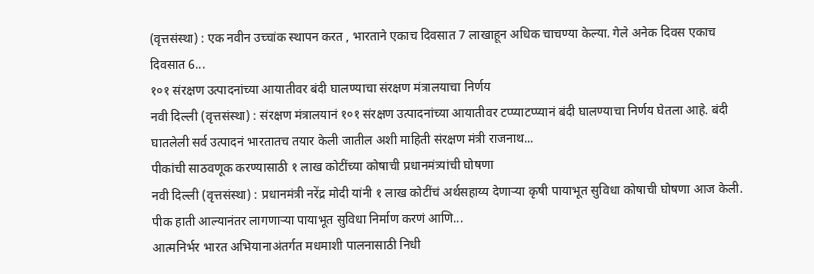(वृत्तसंस्था) : एक नवीन उच्चांक स्थापन करत , भारताने एकाच दिवसात 7 लाखाहून अधिक चाचण्या केल्या. गेले अनेक दिवस एकाच दिवसात 6...
१०१ संरक्षण उत्पादनांच्या आयातीवर बंदी घालण्याचा संरक्षण मंत्रालयाचा निर्णय
नवी दिल्ली (वृत्तसंस्था) : संरक्षण मंत्रालयानं १०१ संरक्षण उत्पादनांच्या आयातीवर टप्प्याटप्प्यानं बंदी घालण्याचा निर्णय घेतला आहे. बंदी घातलेली सर्व उत्पादनं भारतातच तयार केली जातील अशी माहिती संरक्षण मंत्री राजनाथ...
पीकांची साठवणूक करण्यासाठी १ लाख कोटींच्या कोषाची प्रधानमंत्र्यांची घोषणा
नवी दिल्ली (वृत्तसंस्था) : प्रधानमंत्री नरेंद्र मोदी यांनी १ लाख कोटींचं अर्थसहाय्य देणाऱ्या कृषी पायाभूत सुविधा कोषाची घोषणा आज केली. पीक हाती आल्यानंतर लागणाऱ्या पायाभूत सुविधा निर्माण करणं आणि...
आत्मनिर्भर भारत अभियानाअंतर्गत मधमाशी पालनासाठी निधी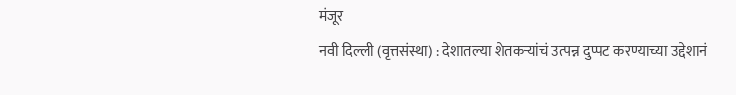मंजूर
नवी दिल्ली (वृत्तसंस्था) : देशातल्या शेतकऱ्यांचं उत्पन्न दुप्पट करण्याच्या उद्देशानं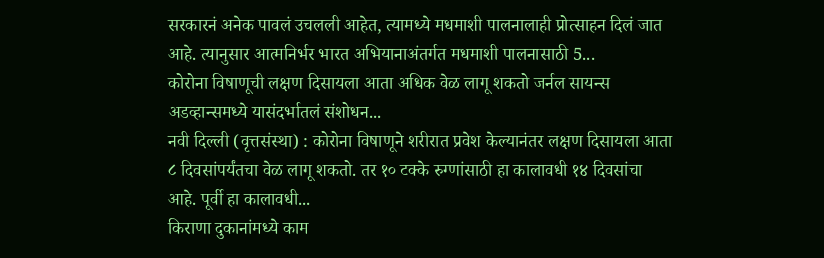सरकारनं अनेक पावलं उचलली आहेत, त्यामध्ये मधमाशी पालनालाही प्रोत्साहन दिलं जात आहे. त्यानुसार आत्मनिर्भर भारत अभियानाअंतर्गत मधमाशी पालनासाठी 5...
कोरोना विषाणूची लक्षण दिसायला आता अधिक वेळ लागू शकतो जर्नल सायन्स अडव्हान्समध्ये यासंदर्भातलं संशोधन...
नवी दिल्ली (वृत्तसंस्था) : कोरोना विषाणूने शरीरात प्रवेश केल्यानंतर लक्षण दिसायला आता ८ दिवसांपर्यंतचा वेळ लागू शकतो. तर १० टक्के रुग्णांसाठी हा कालावधी १४ दिवसांचा आहे. पूर्वी हा कालावधी...
किराणा दुकानांमध्ये काम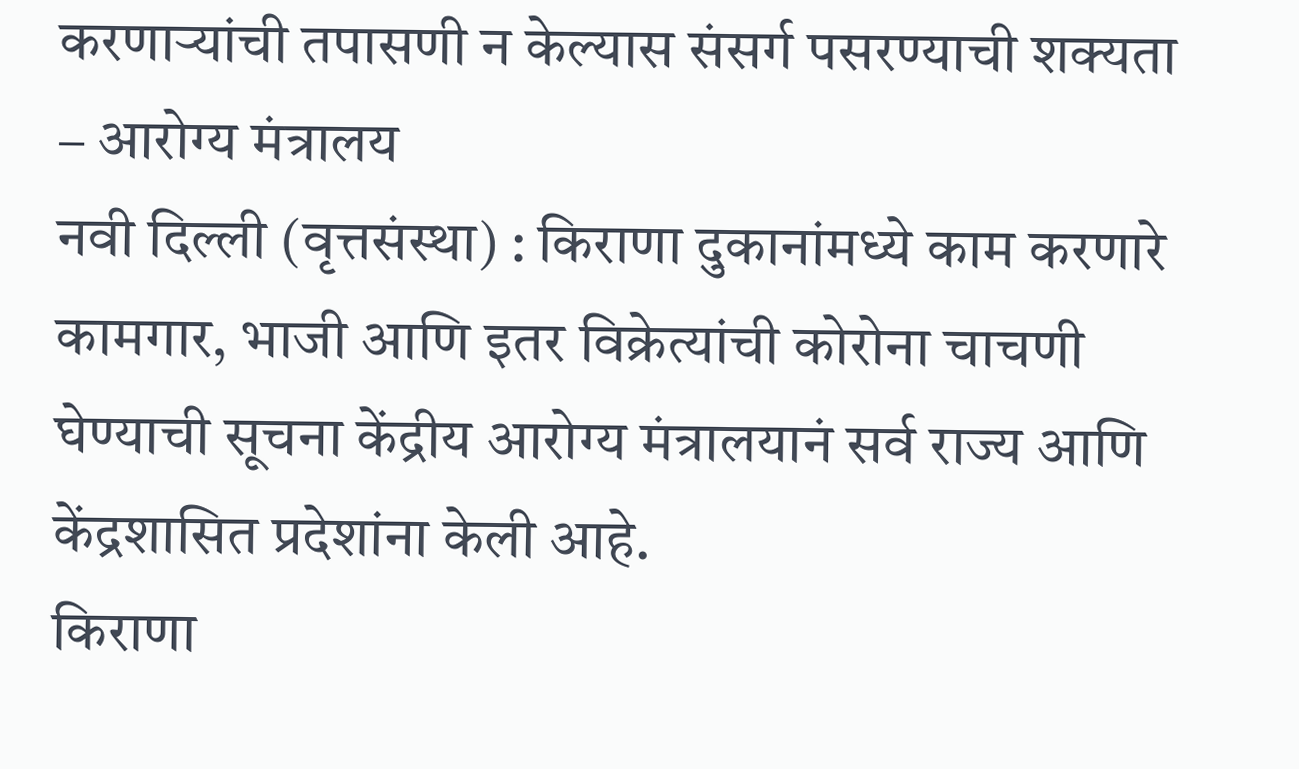करणाऱ्यांची तपासणी न केल्यास संसर्ग पसरण्याची शक्यता – आरोग्य मंत्रालय
नवी दिल्ली (वृत्तसंस्था) : किराणा दुकानांमध्ये काम करणारे कामगार, भाजी आणि इतर विक्रेत्यांची कोरोना चाचणी घेण्याची सूचना केंद्रीय आरोग्य मंत्रालयानं सर्व राज्य आणि केंद्रशासित प्रदेशांना केली आहे.
किराणा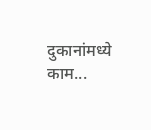दुकानांमध्ये काम...